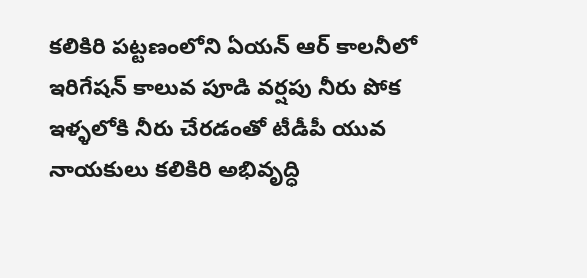కలికిరి పట్టణంలోని ఏయన్ ఆర్ కాలనీలో ఇరిగేషన్ కాలువ పూడి వర్షపు నీరు పోక ఇళ్ళలోకి నీరు చేరడంతో టీడీపీ యువ నాయకులు కలికిరి అభివృద్ధి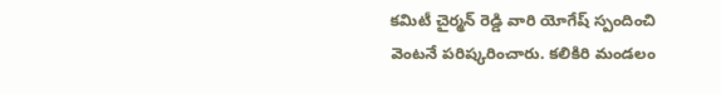కమిటీ చైర్మన్ రెడ్డి వారి యోగేష్ స్పందించి వెంటనే పరిష్కరించారు. కలికిరి మండలం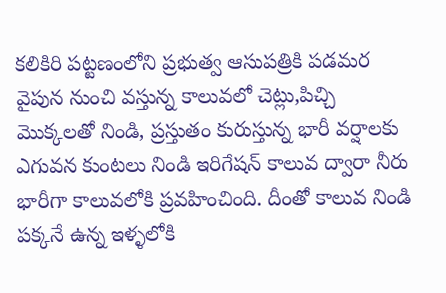కలికిరి పట్టణంలోని ప్రభుత్వ ఆసుపత్రికి పడమర వైపున నుంచి వస్తున్న కాలువలో చెట్లు,పిచ్చి మొక్కలతో నిండి, ప్రస్తుతం కురుస్తున్న భారీ వర్షాలకు ఎగువన కుంటలు నిండి ఇరిగేషన్ కాలువ ద్వారా నీరు భారీగా కాలువలోకి ప్రవహించింది. దీంతో కాలువ నిండి పక్కనే ఉన్న ఇళ్ళలోకి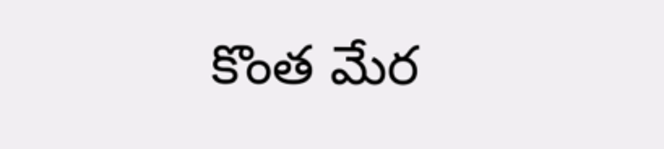కొంత మేర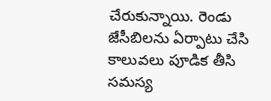చేరుకున్నాయి. రెండు జేసీబిలను ఏర్పాటు చేసి కాలువలు పూడిక తీసి సమస్య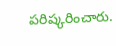పరిష్కరించారు.